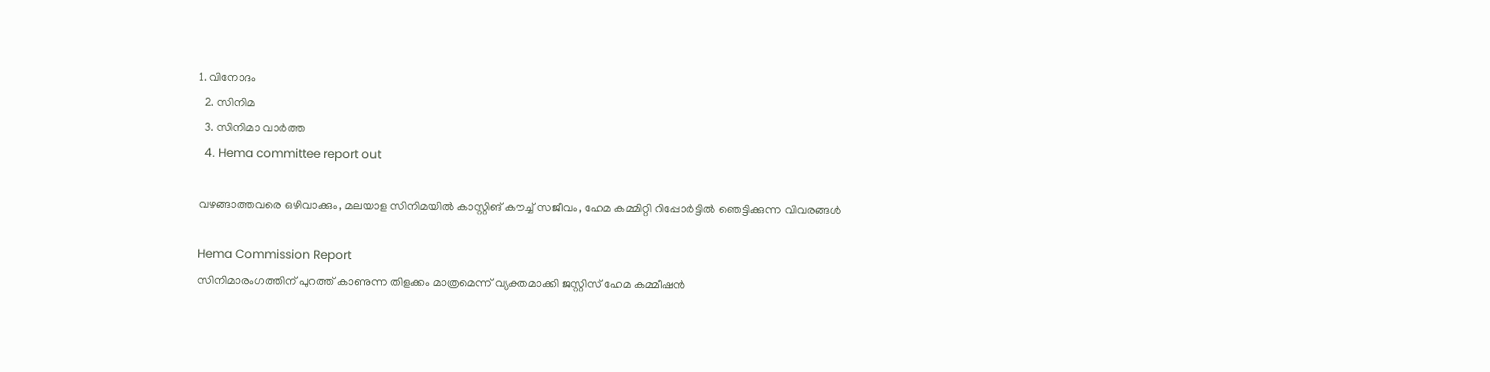1. വിനോദം
  2. സിനിമ
  3. സിനിമാ വാര്‍ത്ത
  4. Hema committee report out

വഴങ്ങാത്തവരെ ഒഴിവാക്കും, മലയാള സിനിമയിൽ കാസ്റ്റിങ് കൗച്ച് സജീവം, ഹേമ കമ്മിറ്റി റിപ്പോർട്ടിൽ ഞെട്ടിക്കുന്ന വിവരങ്ങൾ

Hema Commission Report
സിനിമാരംഗത്തിന് പുറത്ത് കാണുന്ന തിളക്കം മാത്രമെന്ന് വ്യക്തമാക്കി ജസ്റ്റിസ് ഹേമ കമ്മീഷന്‍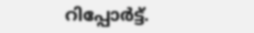റിപ്പോര്‍ട്ട്.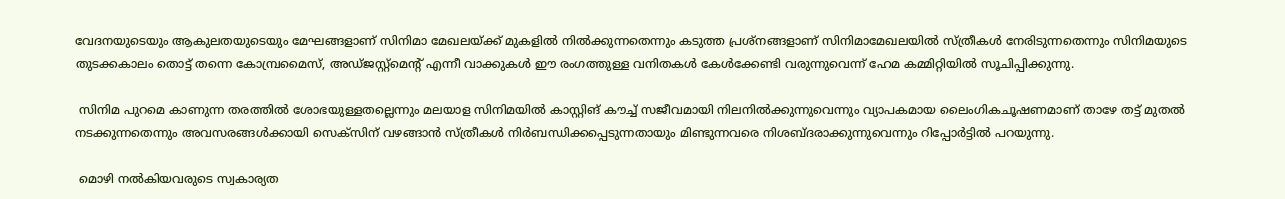വേദനയുടെയും ആകുലതയുടെയും മേഘങ്ങളാണ് സിനിമാ മേഖലയ്ക്ക് മുകളില്‍ നില്‍ക്കുന്നതെന്നും കടുത്ത പ്രശ്‌നങ്ങളാണ് സിനിമാമേഖലയില്‍ സ്ത്രീകള്‍ നേരിടുന്നതെന്നും സിനിമയുടെ തുടക്കകാലം തൊട്ട് തന്നെ കോമ്പ്രമൈസ്, അഡ്ജസ്റ്റ്‌മെന്റ് എന്നീ വാക്കുകള്‍ ഈ രംഗത്തുള്ള വനിതകള്‍ കേള്‍ക്കേണ്ടി വരുന്നുവെന്ന് ഹേമ കമ്മിറ്റിയില്‍ സൂചിപ്പിക്കുന്നു.

 സിനിമ പുറമെ കാണുന്ന തരത്തില്‍ ശോഭയുള്ളതല്ലെന്നും മലയാള സിനിമയില്‍ കാസ്റ്റിങ് കൗച്ച് സജീവമായി നിലനില്‍ക്കുന്നുവെന്നും വ്യാപകമായ ലൈംഗികചൂഷണമാണ് താഴേ തട്ട് മുതല്‍ നടക്കുന്നതെന്നും അവസരങ്ങള്‍ക്കായി സെക്‌സിന് വഴങ്ങാന്‍ സ്ത്രീകള്‍ നിര്‍ബന്ധിക്കപ്പെടുന്നതായും മിണ്ടുന്നവരെ നിശബ്ദരാക്കുന്നുവെന്നും റിപ്പോര്‍ട്ടില്‍ പറയുന്നു.

 മൊഴി നല്‍കിയവരുടെ സ്വകാര്യത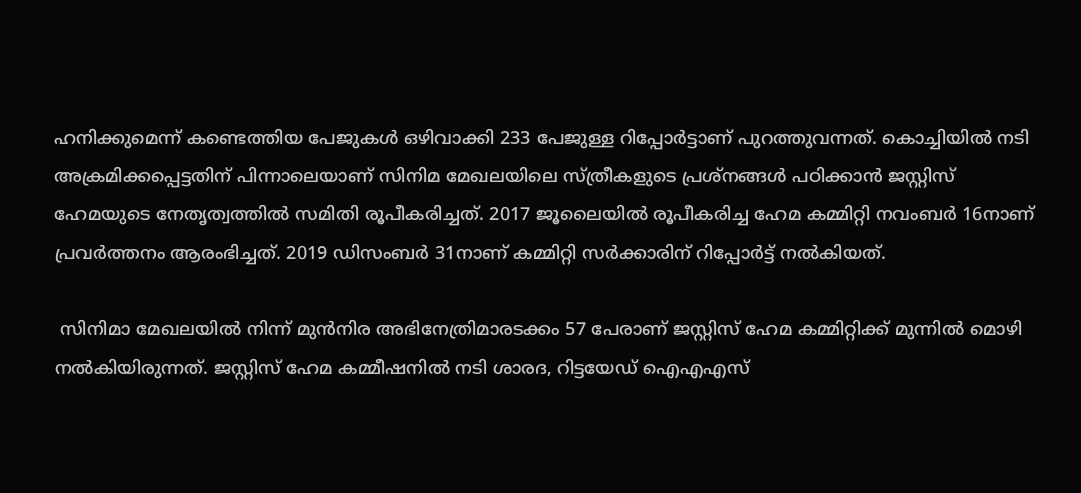ഹനിക്കുമെന്ന് കണ്ടെത്തിയ പേജുകള്‍ ഒഴിവാക്കി 233 പേജുള്ള റിപ്പോര്‍ട്ടാണ് പുറത്തുവന്നത്. കൊച്ചിയില്‍ നടി അക്രമിക്കപ്പെട്ടതിന് പിന്നാലെയാണ് സിനിമ മേഖലയിലെ സ്ത്രീകളുടെ പ്രശ്‌നങ്ങള്‍ പഠിക്കാന്‍ ജസ്റ്റിസ് ഹേമയുടെ നേതൃത്വത്തില്‍ സമിതി രൂപീകരിച്ചത്. 2017 ജൂലൈയില്‍ രൂപീകരിച്ച ഹേമ കമ്മിറ്റി നവംബര്‍ 16നാണ് പ്രവര്‍ത്തനം ആരംഭിച്ചത്. 2019 ഡിസംബര്‍ 31നാണ് കമ്മിറ്റി സര്‍ക്കാരിന് റിപ്പോര്‍ട്ട് നല്‍കിയത്.

 സിനിമാ മേഖലയില്‍ നിന്ന് മുന്‍നിര അഭിനേത്രിമാരടക്കം 57 പേരാണ് ജസ്റ്റിസ് ഹേമ കമ്മിറ്റിക്ക് മുന്നില്‍ മൊഴി നല്‍കിയിരുന്നത്. ജസ്റ്റിസ് ഹേമ കമ്മീഷനില്‍ നടി ശാരദ, റിട്ടയേഡ് ഐഎഎസ്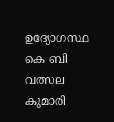ഉദ്യോഗസ്ഥ കെ ബി വത്സല കുമാരി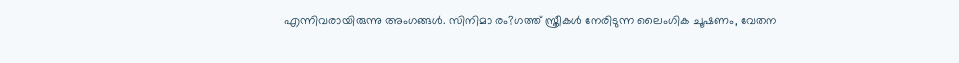എന്നിവരായിരുന്നു അംഗങ്ങള്‍. സിനിമാ രം?ഗത്ത് സ്ത്രീകള്‍ നേരിടുന്ന ലൈംഗിക ചൂഷണം, വേതന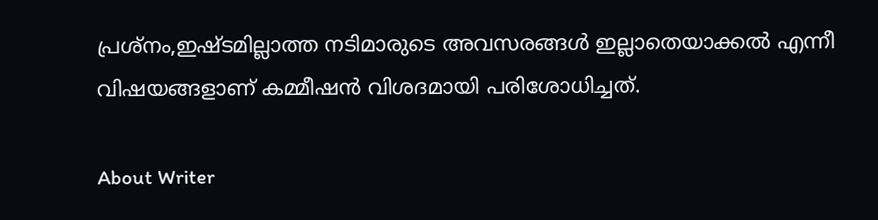പ്രശ്‌നം,ഇഷ്ടമില്ലാത്ത നടിമാരുടെ അവസരങ്ങള്‍ ഇല്ലാതെയാക്കല്‍ എന്നീ വിഷയങ്ങളാണ് കമ്മീഷന്‍ വിശദമായി പരിശോധിച്ചത്.

About Writer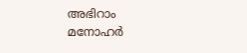അഭിറാം മനോഹർ